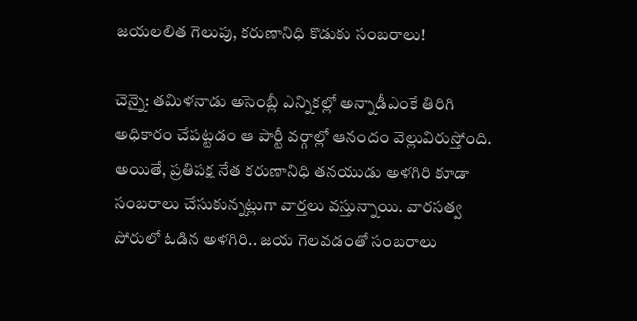జయలలిత గెలుపు, కరుణానిధి కొడుకు సంబరాలు!

చెన్నై: తమిళనాడు అసెంబ్లీ ఎన్నికల్లో అన్నాడీఎంకే తిరిగి అధికారం చేపట్టడం ఆ పార్టీ వర్గాల్లో ఆనందం వెల్లువిరుస్తోంది. అయితే, ప్రతిపక్ష నేత కరుణానిధి తనయుడు అళగిరి కూడా సంబరాలు చేసుకున్నట్లుగా వార్తలు వస్తున్నాయి. వారసత్వ పోరులో ఓడిన అళగిరి.. జయ గెలవడంతో సంబరాలు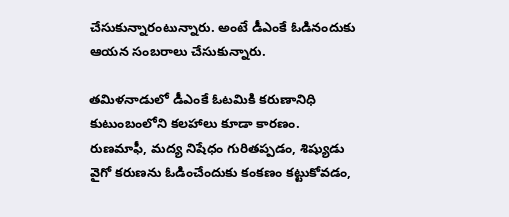చేసుకున్నారంటున్నారు. అంటే డీఎంకే ఓడినందుకు ఆయన సంబరాలు చేసుకున్నారు.

తమిళనాడులో డీఎంకే ఓటమికి కరుణానిధి కుటుంబంలోని కలహాలు కూడా కారణం. రుణమాఫీ, మద్య నిషేధం గురితప్పడం, శిష్యుడు వైగో కరుణను ఓడించేందుకు కంకణం కట్టుకోవడం,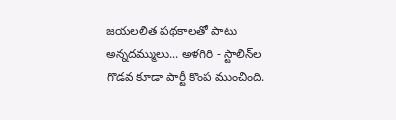జయలలిత పథకాలతో పాటు అన్నదమ్ములు... అళగిరి - స్టాలిన్‌ల గొడవ కూడా పార్టీ కొంప ముంచింది.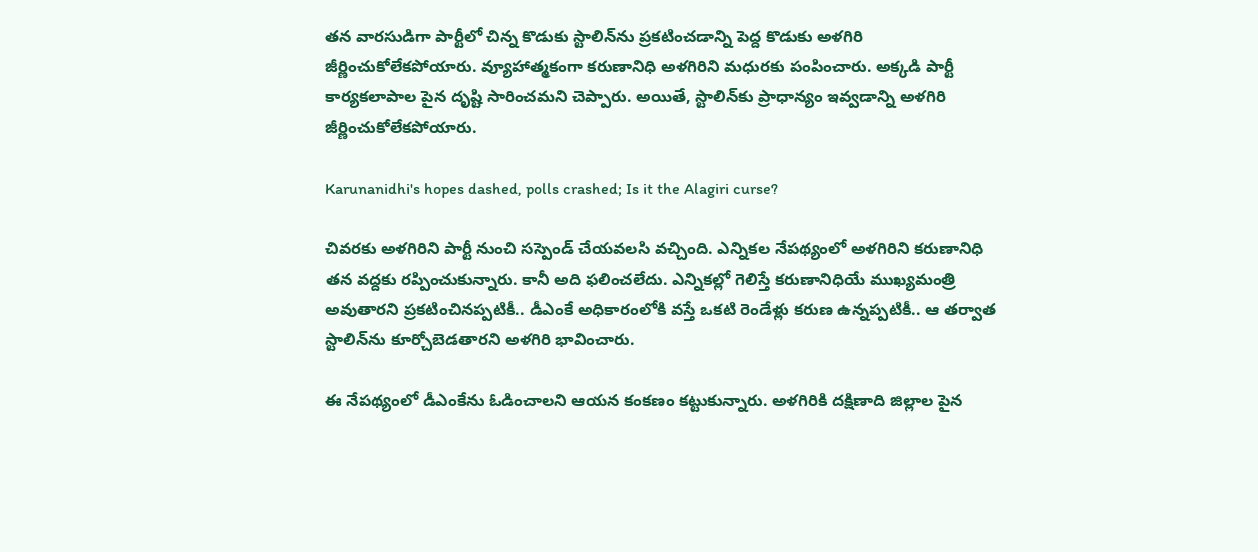తన వారసుడిగా పార్టీలో చిన్న కొడుకు స్టాలిన్‌ను ప్రకటించడాన్ని పెద్ద కొడుకు అళగిరి జీర్ణించుకోలేకపోయారు. వ్యూహాత్మకంగా కరుణానిధి అళగిరిని మధురకు పంపించారు. అక్కడి పార్టీ కార్యకలాపాల పైన దృష్టి సారించమని చెప్పారు. అయితే, స్టాలిన్‌కు ప్రాధాన్యం ఇవ్వడాన్ని అళగిరి జీర్ణించుకోలేకపోయారు.

Karunanidhi's hopes dashed, polls crashed; Is it the Alagiri curse?

చివరకు అళగిరిని పార్టీ నుంచి సస్పెండ్ చేయవలసి వచ్చింది. ఎన్నికల నేపథ్యంలో అళగిరిని కరుణానిధి తన వద్దకు రప్పించుకున్నారు. కానీ అది ఫలించలేదు. ఎన్నికల్లో గెలిస్తే కరుణానిధియే ముఖ్యమంత్రి అవుతారని ప్రకటించినప్పటికీ.. డీఎంకే అధికారంలోకి వస్తే ఒకటి రెండేళ్లు కరుణ ఉన్నప్పటికీ.. ఆ తర్వాత స్టాలిన్‌ను కూర్చోబెడతారని అళగిరి భావించారు.

ఈ నేపథ్యంలో డీఎంకేను ఓడించాలని ఆయన కంకణం కట్టుకున్నారు. అళగిరికి దక్షిణాది జిల్లాల పైన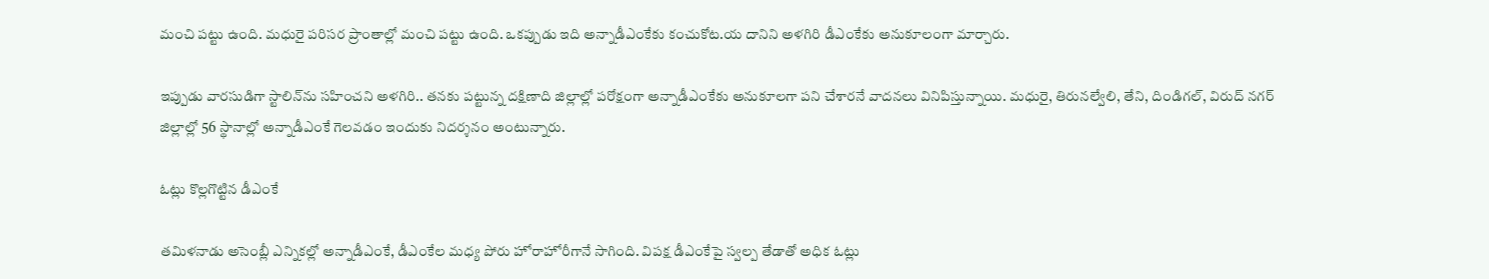మంచి పట్టు ఉంది. మధురై పరిసర ప్రాంతాల్లో మంచి పట్టు ఉంది. ఒకప్పుడు ఇది అన్నాడీఎంకేకు కంచుకోట.య దానిని అళగిరి డీఎంకేకు అనుకూలంగా మార్చారు.

ఇప్పుడు వారసుడిగా స్టాలిన్‌ను సహించని అళగిరి.. తనకు పట్టున్న దక్షిణాది జిల్లాల్లో పరోక్షంగా అన్నాడీఎంకేకు అనుకూలగా పని చేశారనే వాదనలు వినిపిస్తున్నాయి. మధురై, తిరునల్వేలి, తేని, దిండిగల్, విరుద్ నగర్ జిల్లాల్లో 56 స్థానాల్లో అన్నాడీఎంకే గెలవడం ఇందుకు నిదర్శనం అంటున్నారు.

ఓట్లు కొల్లగొట్టిన డీఎంకే

తమిళనాడు అసెంబ్లీ ఎన్నికల్లో అన్నాడీఎంకే, డీఎంకేల మధ్య పోరు హోరాహోరీగానే సాగింది. విపక్ష డీఎంకేపై స్వల్ప తేడాతో అధిక ఓట్లు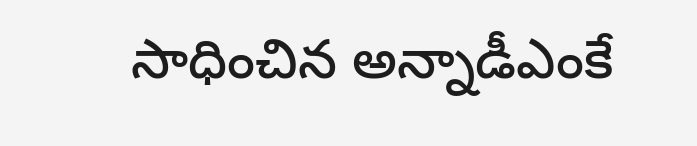సాధించిన అన్నాడీఎంకే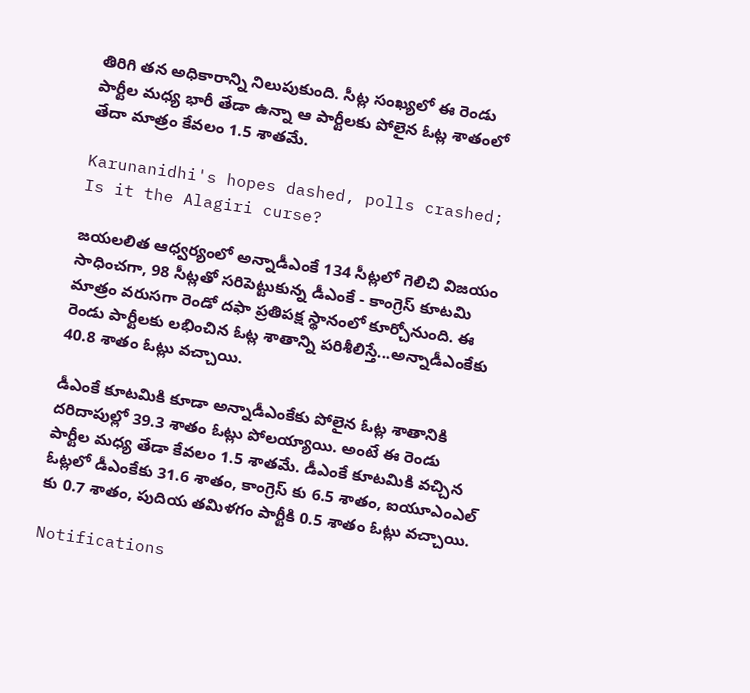తిరిగి తన అధికారాన్ని నిలుపుకుంది. సీట్ల సంఖ్యలో ఈ రెండు పార్టీల మధ్య భారీ తేడా ఉన్నా ఆ పార్టీలకు పోలైన ఓట్ల శాతంలో తేదా మాత్రం కేవలం 1.5 శాతమే.

Karunanidhi's hopes dashed, polls crashed; Is it the Alagiri curse?

జయలలిత ఆధ్వర్యంలో అన్నాడీఎంకే 134 సీట్లలో గెలిచి విజయం సాధించగా, 98 సీట్లతో సరిపెట్టుకున్న డీఎంకే - కాంగ్రెస్ కూటమి మాత్రం వరుసగా రెండో దఫా ప్రతిపక్ష స్థానంలో కూర్చోనుంది. ఈ రెండు పార్టీలకు లభించిన ఓట్ల శాతాన్ని పరిశీలిస్తే...అన్నాడీఎంకేకు 40.8 శాతం ఓట్లు వచ్చాయి.

డీఎంకే కూటమికి కూడా అన్నాడీఎంకేకు పోలైన ఓట్ల శాతానికి దరిదాపుల్లో 39.3 శాతం ఓట్లు పోలయ్యాయి. అంటే ఈ రెండు పార్టీల మధ్య తేడా కేవలం 1.5 శాతమే. డీఎంకే కూటమికి వచ్చిన ఓట్లలో డీఎంకేకు 31.6 శాతం, కాంగ్రెస్ కు 6.5 శాతం, ఐయూఎంఎల్ కు 0.7 శాతం, పుదియ తమిళగం పార్టీకి 0.5 శాతం ఓట్లు వచ్చాయి.

Notifications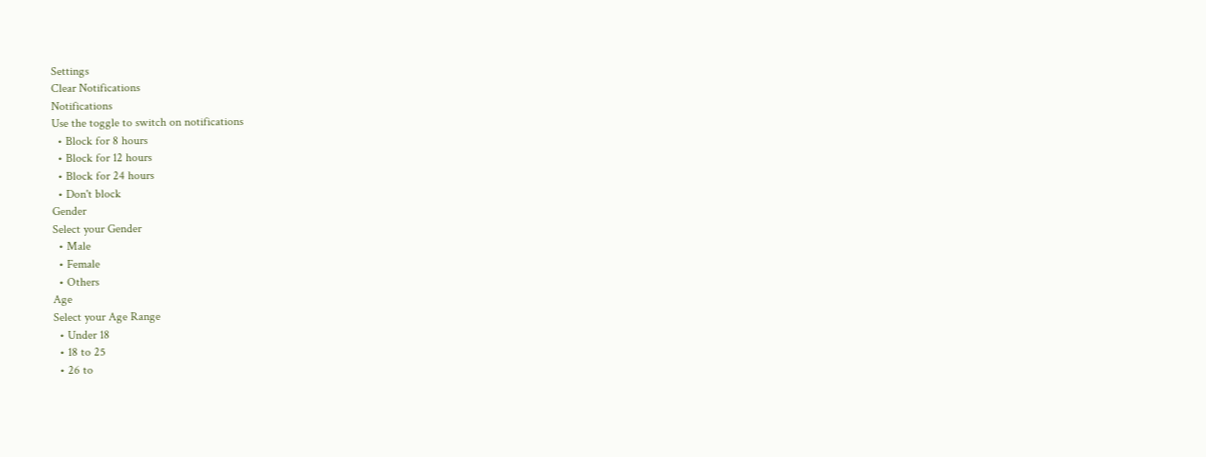Settings
Clear Notifications
Notifications
Use the toggle to switch on notifications
  • Block for 8 hours
  • Block for 12 hours
  • Block for 24 hours
  • Don't block
Gender
Select your Gender
  • Male
  • Female
  • Others
Age
Select your Age Range
  • Under 18
  • 18 to 25
  • 26 to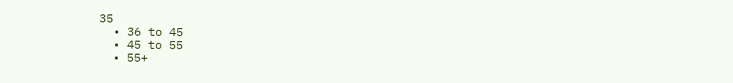35
  • 36 to 45
  • 45 to 55
  • 55+